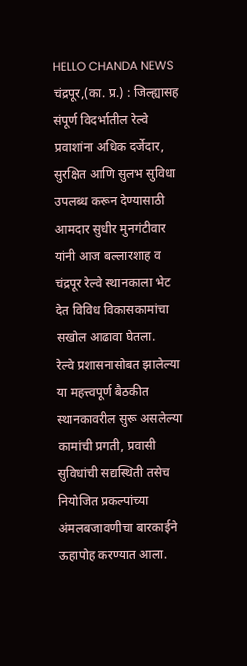HELLO CHANDA NEWS
चंद्रपूर,(का. प्र.) : जिल्ह्यासह संपूर्ण विदर्भातील रेल्वे प्रवाशांना अधिक दर्जेदार, सुरक्षित आणि सुलभ सुविधा उपलब्ध करून देण्यासाठी आमदार सुधीर मुनगंटीवार यांनी आज बल्लारशाह व चंद्रपूर रेल्वे स्थानकाला भेट देत विविध विकासकामांचा सखोल आढावा घेतला.
रेल्वे प्रशासनासोबत झालेल्या या महत्त्वपूर्ण बैठकीत स्थानकावरील सुरू असलेल्या कामांची प्रगती, प्रवासी सुविधांची सद्यस्थिती तसेच नियोजित प्रकल्पांच्या अंमलबजावणीचा बारकाईने ऊहापोह करण्यात आला.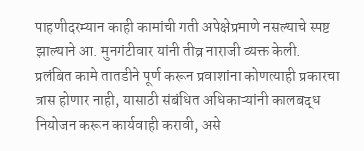पाहणीदरम्यान काही कामांची गती अपेक्षेप्रमाणे नसल्याचे स्पष्ट झाल्याने आ. मुनगंटीवार यांनी तीव्र नाराजी व्यक्त केली.
प्रलंबित कामे तातडीने पूर्ण करून प्रवाशांना कोणत्याही प्रकारचा त्रास होणार नाही, यासाठी संबंधित अधिकाऱ्यांनी कालबद्ध नियोजन करून कार्यवाही करावी, असे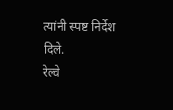त्यांनी स्पष्ट निर्देश दिले.
रेल्वे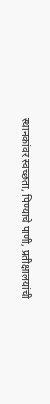स्थानकांवर स्वच्छता, पिण्याचे पाणी, प्रतीक्षालयांची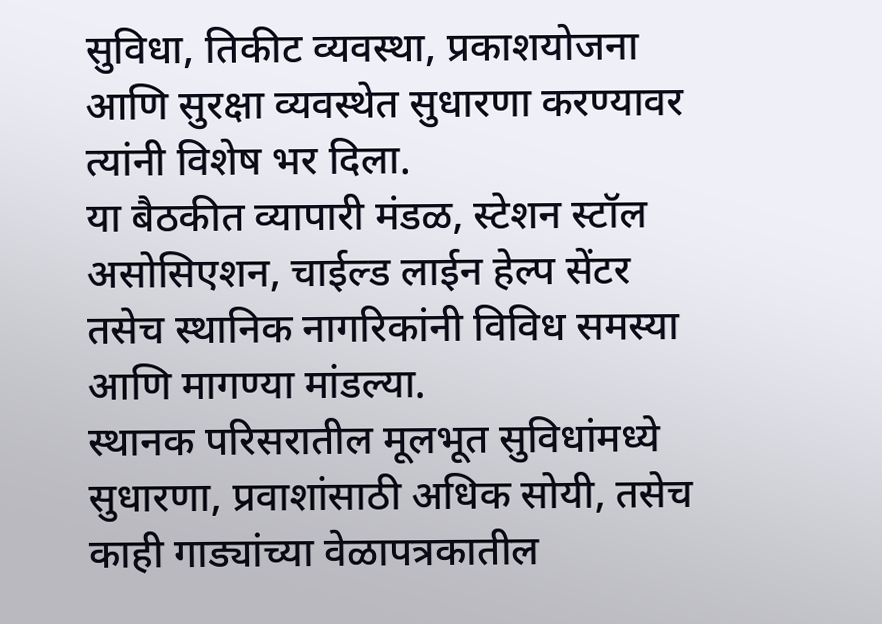सुविधा, तिकीट व्यवस्था, प्रकाशयोजना आणि सुरक्षा व्यवस्थेत सुधारणा करण्यावर त्यांनी विशेष भर दिला.
या बैठकीत व्यापारी मंडळ, स्टेशन स्टॉल असोसिएशन, चाईल्ड लाईन हेल्प सेंटर तसेच स्थानिक नागरिकांनी विविध समस्या आणि मागण्या मांडल्या.
स्थानक परिसरातील मूलभूत सुविधांमध्ये सुधारणा, प्रवाशांसाठी अधिक सोयी, तसेच काही गाड्यांच्या वेळापत्रकातील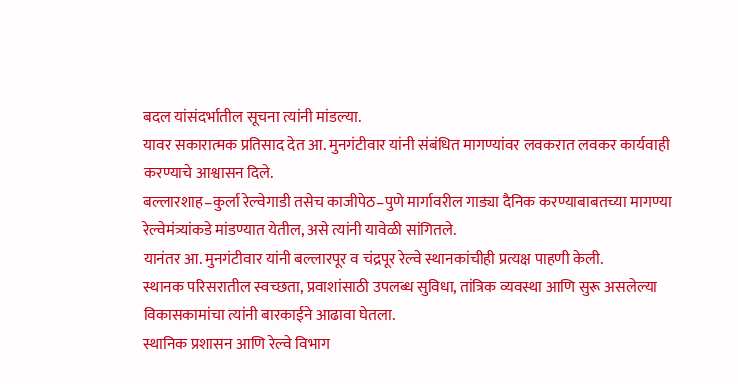बदल यांसंदर्भातील सूचना त्यांनी मांडल्या.
यावर सकारात्मक प्रतिसाद देत आ. मुनगंटीवार यांनी संबंधित मागण्यांवर लवकरात लवकर कार्यवाही करण्याचे आश्वासन दिले.
बल्लारशाह–कुर्ला रेल्वेगाडी तसेच काजीपेठ–पुणे मार्गावरील गाड्या दैनिक करण्याबाबतच्या मागण्या रेल्वेमंत्र्यांकडे मांडण्यात येतील, असे त्यांनी यावेळी सांगितले.
यानंतर आ. मुनगंटीवार यांनी बल्लारपूर व चंद्रपूर रेल्वे स्थानकांचीही प्रत्यक्ष पाहणी केली.
स्थानक परिसरातील स्वच्छता, प्रवाशांसाठी उपलब्ध सुविधा, तांत्रिक व्यवस्था आणि सुरू असलेल्या विकासकामांचा त्यांनी बारकाईने आढावा घेतला.
स्थानिक प्रशासन आणि रेल्वे विभाग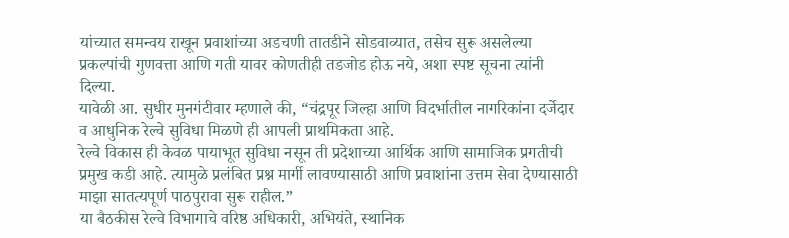यांच्यात समन्वय राखून प्रवाशांच्या अडचणी तातडीने सोडवाव्यात, तसेच सुरू असलेल्या प्रकल्पांची गुणवत्ता आणि गती यावर कोणतीही तडजोड होऊ नये, अशा स्पष्ट सूचना त्यांनी दिल्या.
यावेळी आ. सुधीर मुनगंटीवार म्हणाले की, “चंद्रपूर जिल्हा आणि विदर्भातील नागरिकांना दर्जेदार व आधुनिक रेल्वे सुविधा मिळणे ही आपली प्राथमिकता आहे.
रेल्वे विकास ही केवळ पायाभूत सुविधा नसून ती प्रदेशाच्या आर्थिक आणि सामाजिक प्रगतीची प्रमुख कडी आहे. त्यामुळे प्रलंबित प्रश्न मार्गी लावण्यासाठी आणि प्रवाशांना उत्तम सेवा देण्यासाठी माझा सातत्यपूर्ण पाठपुरावा सुरू राहील.”
या बैठकीस रेल्वे विभागाचे वरिष्ठ अधिकारी, अभियंते, स्थानिक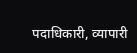पदाधिकारी, व्यापारी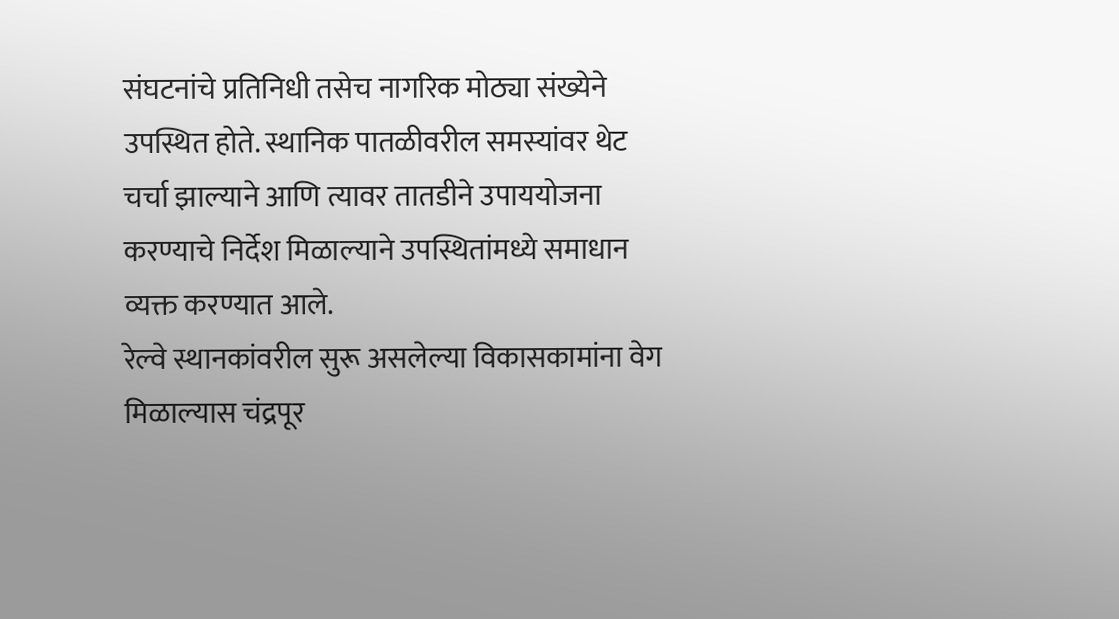संघटनांचे प्रतिनिधी तसेच नागरिक मोठ्या संख्येने उपस्थित होते. स्थानिक पातळीवरील समस्यांवर थेट चर्चा झाल्याने आणि त्यावर तातडीने उपाययोजना करण्याचे निर्देश मिळाल्याने उपस्थितांमध्ये समाधान व्यक्त करण्यात आले.
रेल्वे स्थानकांवरील सुरू असलेल्या विकासकामांना वेग मिळाल्यास चंद्रपूर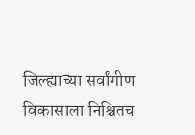जिल्ह्याच्या सर्वांगीण विकासाला निश्चितच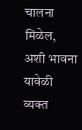चालना मिळेल, अशी भावना यावेळी व्यक्त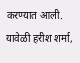करण्यात आली.
यावेळी हरीश शर्मा,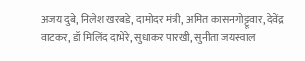अजय दुबे, निलेश खरबडे, दामोदर मंत्री, अमित कासनगोट्टूवार, देवेंद्र वाटकर, डॉ मिलिंद दाभेरे, सुधाकर पारखी, सुनीता जयस्वाल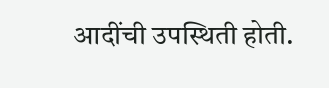आदींची उपस्थिती होती.